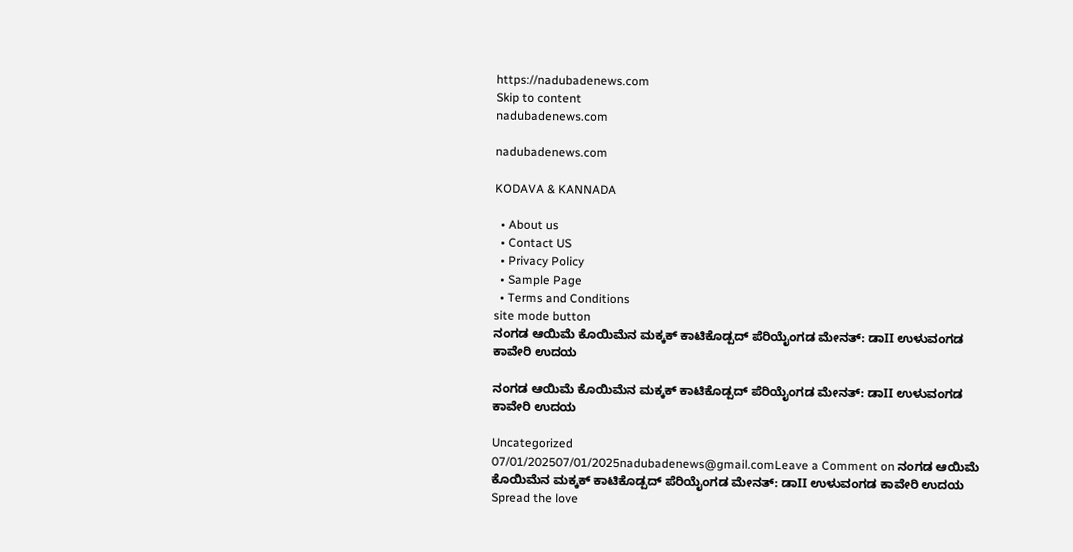https://nadubadenews.com
Skip to content
nadubadenews.com

nadubadenews.com

KODAVA & KANNADA

  • About us
  • Contact US
  • Privacy Policy
  • Sample Page
  • Terms and Conditions
site mode button
ನಂಗಡ ಆಯಿಮೆ ಕೊಯಿಮೆನ ಮಕ್ಕಕ್‌ ಕಾಟಿಕೊಡ್ಪದ್‌ ಪೆರಿಯೈಂಗಡ ಮೇನತ್: ಡಾII ಉಳುವಂಗಡ ಕಾವೇರಿ ಉದಯ

ನಂಗಡ ಆಯಿಮೆ ಕೊಯಿಮೆನ ಮಕ್ಕಕ್‌ ಕಾಟಿಕೊಡ್ಪದ್‌ ಪೆರಿಯೈಂಗಡ ಮೇನತ್: ಡಾII ಉಳುವಂಗಡ ಕಾವೇರಿ ಉದಯ

Uncategorized
07/01/202507/01/2025nadubadenews@gmail.comLeave a Comment on ನಂಗಡ ಆಯಿಮೆ ಕೊಯಿಮೆನ ಮಕ್ಕಕ್‌ ಕಾಟಿಕೊಡ್ಪದ್‌ ಪೆರಿಯೈಂಗಡ ಮೇನತ್: ಡಾII ಉಳುವಂಗಡ ಕಾವೇರಿ ಉದಯ
Spread the love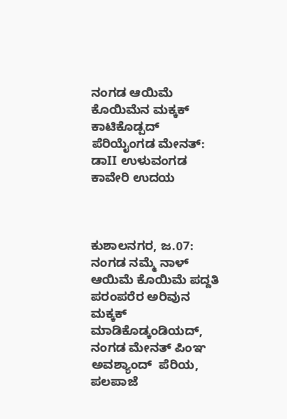ನಂಗಡ ಆಯಿಮೆ ಕೊಯಿಮೆನ ಮಕ್ಕಕ್‌ ಕಾಟಿಕೊಡ್ಪದ್‌ ಪೆರಿಯೈಂಗಡ ಮೇನತ್: ಡಾII ಉಳುವಂಗಡ ಕಾವೇರಿ ಉದಯ



ಕುಶಾಲನಗರ, ಜ.07: ನಂಗಡ ನಮ್ಮೆ ನಾಳ್‌ ಆಯಿಮೆ ಕೊಯಿಮೆ ಪದ್ದತಿ ಪರಂಪರೆರ ಅರಿವುನ ಮಕ್ಕಕ್‌ ಮಾಡಿಕೊಡ್ಕಂಡಿಯದ್‌, ನಂಗಡ ಮೇನತ್‌ ಪಿಂಞ ಅವಶ್ಯಾಂದ್‌  ಪೆರಿಯ, ಪಲಪಾಜೆ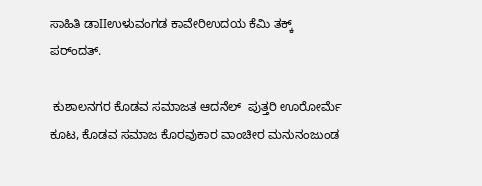ಸಾಹಿತಿ ಡಾIIಉಳುವಂಗಡ ಕಾವೇರಿಉದಯ ಕೆಮಿ ತಕ್ಕ್‌ ಪರ್ಂದತ್.

 ಕುಶಾಲನಗರ ಕೊಡವ ಸಮಾಜತ ಆದನೆಲ್‌  ಪುತ್ತರಿ ಊರೋರ್ಮೆ ಕೂಟ, ಕೊಡವ ಸಮಾಜ ಕೊರವುಕಾರ ವಾಂಚೀರ ಮನುನಂಜುಂಡ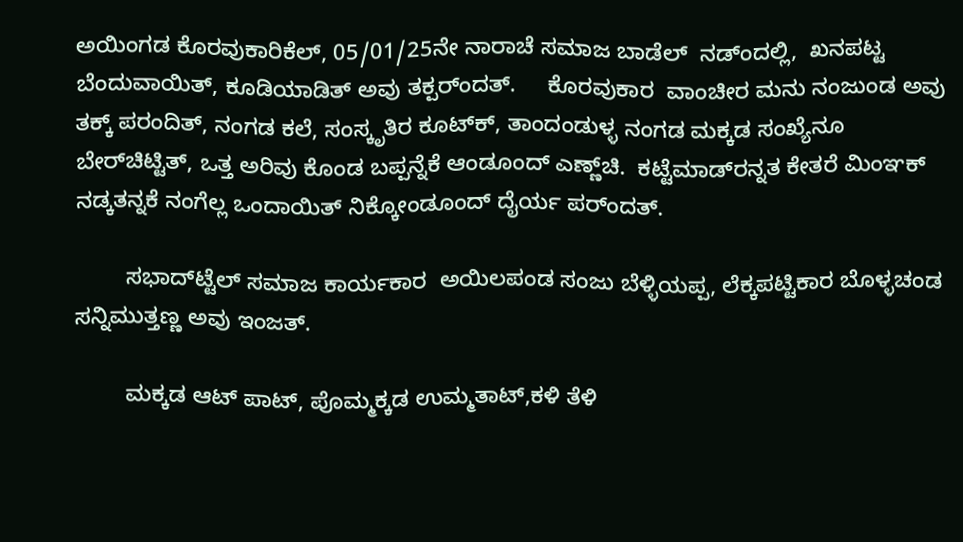ಅಯಿಂಗಡ ಕೊರವುಕಾರಿಕೆಲ್‌, 05/01/25ನೇ ನಾರಾಚೆ ಸಮಾಜ ಬಾಡೆಲ್‌  ನಡ್ಂದಲ್ಲಿ,  ಖನಪಟ್ಟ ಬೆಂದುವಾಯಿತ್‌, ಕೂಡಿಯಾಡಿತ್‌ ಅವು ತಕ್ಪರ್ಂದತ್‌.     ಕೊರವುಕಾರ  ವಾಂಚೀರ ಮನು ನಂಜುಂಡ ಅವು ತಕ್ಕ್‌ ಪರಂದಿತ್‌, ನಂಗಡ ಕಲೆ, ಸಂಸ್ಕೃತಿರ ಕೂಟ್‌ಕ್‌, ತಾಂದಂಡುಳ್ಳ ನಂಗಡ ಮಕ್ಕಡ ಸಂಖ್ಯೆನೂ ಬೇರ್‌ಚಿಟ್ಟಿತ್‌, ಒತ್ತ ಅರಿವು ಕೊಂಡ ಬಪ್ಪನ್ನೆಕೆ ಆಂಡೂಂದ್‌ ಎಣ್ಣ್‌ಚಿ.  ಕಟ್ಟೆಮಾಡ್‌ರನ್ನತ ಕೇತರೆ ಮಿಂಞಕ್‌ ನಡ್ಕತನ್ನಕೆ ನಂಗೆಲ್ಲ ಒಂದಾಯಿತ್‌ ನಿಕ್ಕೋಂಡೂಂದ್‌ ದೈರ್ಯ ಪರ್ಂದತ್.

        ಸಭಾದ್‌ಟ್ಟೆಲ್‌ ಸಮಾಜ ಕಾರ್ಯಕಾರ  ಅಯಿಲಪಂಡ ಸಂಜು ಬೆಳ್ಳಿಯಪ್ಪ, ಲೆಕ್ಕಪಟ್ಟಿಕಾರ ಬೊಳ್ಳಚಂಡ ಸನ್ನಿಮುತ್ತಣ್ಣ ಅವು ಇಂಜತ್.

        ಮಕ್ಕಡ ಆಟ್‌ ಪಾಟ್‌, ಪೊಮ್ಮಕ್ಕಡ ಉಮ್ಮತಾಟ್‌,ಕಳಿ ತೆಳಿ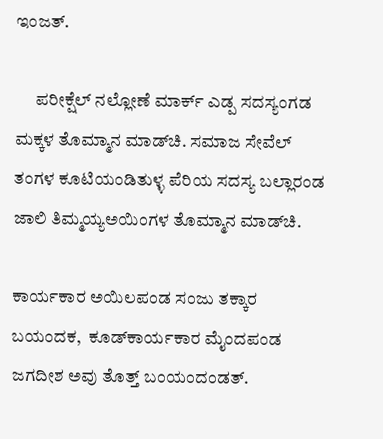ಇಂಜತ್.

      ಪರೀಕ್ಷೆಲ್‌ ನಲ್ಲೋಣೆ ಮಾರ್ಕ್‌ ಎಡ್ಪ ಸದಸ್ಯಂಗಡ ಮಕ್ಕಳ ತೊಮ್ಮಾನ ಮಾಡ್‌ಚಿ. ಸಮಾಜ ಸೇವೆಲ್‌  ತಂಗಳ ಕೂಟಿಯಂಡಿತುಳ್ಳ ಪೆರಿಯ ಸದಸ್ಯ ಬಲ್ಲಾರಂಡ ಜಾಲಿ ತಿಮ್ಮಯ್ಯಅಯಿಂಗಳ ತೊಮ್ಮಾನ ಮಾಡ್‌ಚಿ.

ಕಾರ್ಯಕಾರ ಅಯಿಲಪಂಡ ಸಂಜು ತಕ್ಕಾರ ಬಯಂದಕ,  ಕೂಡ್‌ಕಾರ್ಯಕಾರ ಮೈಂದಪಂಡ ಜಗದೀಶ ಅವು ತೊತ್ತ್‌ ಬಂಯಂದಂಡತ್.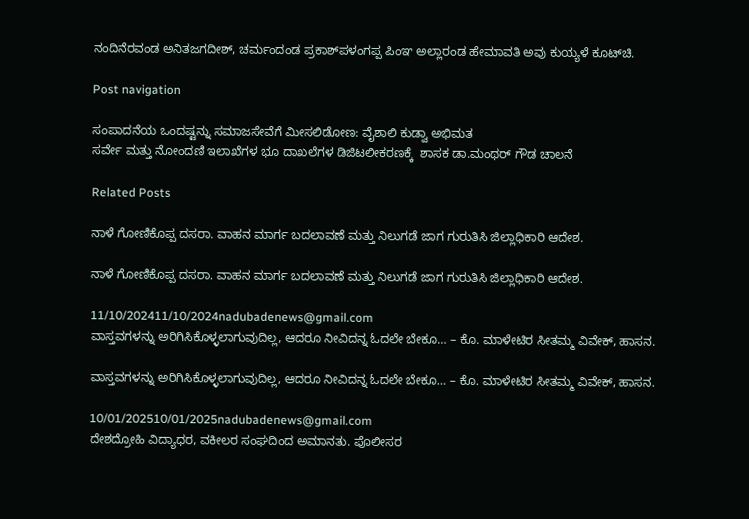ನಂದಿನೆರವಂಡ ಅನಿತಜಗದೀಶ್, ಚರ್ಮಂದಂಡ ಪ್ರಕಾಶ್‌ಪಳಂಗಪ್ಪ ಪಿಂಞ ಅಲ್ಲಾರಂಡ ಹೇಮಾವತಿ ಅವು ಕುಯ್ಯಳೆ ಕೂಟ್‌ಚಿ.

Post navigation

ಸಂಪಾದನೆಯ ಒಂದಷ್ಟನ್ನು ಸಮಾಜಸೇವೆಗೆ ಮೀಸಲಿಡೋಣ: ವೈಶಾಲಿ ಕುಡ್ವಾ ಅಭಿಮತ
ಸರ್ವೇ ಮತ್ತು ನೋಂದಣಿ ಇಲಾಖೆಗಳ ಭೂ ದಾಖಲೆಗಳ ಡಿಜಿಟಲೀಕರಣಕ್ಕೆ  ಶಾಸಕ ಡಾ.ಮಂಥರ್‌ ಗೌಡ ಚಾಲನೆ

Related Posts

ನಾಳೆ ಗೋಣಿಕೊಪ್ಪ ದಸರಾ. ವಾಹನ ಮಾರ್ಗ ಬದಲಾವಣೆ ಮತ್ತು ನಿಲುಗಡೆ ಜಾಗ ಗುರುತಿಸಿ ಜಿಲ್ಲಾಧಿಕಾರಿ ಆದೇಶ.

ನಾಳೆ ಗೋಣಿಕೊಪ್ಪ ದಸರಾ. ವಾಹನ ಮಾರ್ಗ ಬದಲಾವಣೆ ಮತ್ತು ನಿಲುಗಡೆ ಜಾಗ ಗುರುತಿಸಿ ಜಿಲ್ಲಾಧಿಕಾರಿ ಆದೇಶ.

11/10/202411/10/2024nadubadenews@gmail.com
ವಾಸ್ತವಗಳನ್ನು ಅರಿಗಿಸಿಕೊಳ್ಳಲಾಗುವುದಿಲ್ಲ, ಆದರೂ ನೀವಿದನ್ನ ಓದಲೇ ಬೇಕೂ… – ಕೊ. ಮಾಳೇಟಿರ ಸೀತಮ್ಮ ವಿವೇಕ್‌, ಹಾಸನ.

ವಾಸ್ತವಗಳನ್ನು ಅರಿಗಿಸಿಕೊಳ್ಳಲಾಗುವುದಿಲ್ಲ, ಆದರೂ ನೀವಿದನ್ನ ಓದಲೇ ಬೇಕೂ… – ಕೊ. ಮಾಳೇಟಿರ ಸೀತಮ್ಮ ವಿವೇಕ್‌, ಹಾಸನ.

10/01/202510/01/2025nadubadenews@gmail.com
ದೇಶದ್ರೋಹಿ ವಿದ್ಯಾಧರ, ವಕೀಲರ ಸಂಘದಿಂದ ಅಮಾನತು. ಪೊಲೀಸರ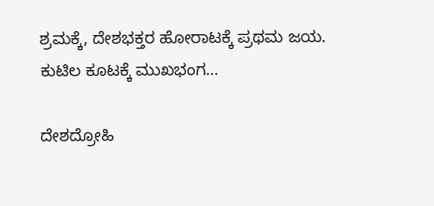ಶ್ರಮಕ್ಕೆ, ದೇಶಭಕ್ತರ ಹೋರಾಟಕ್ಕೆ ಪ್ರಥಮ ಜಯ.  ಕುಟಿಲ ಕೂಟಕ್ಕೆ ಮುಖಭಂಗ…

ದೇಶದ್ರೋಹಿ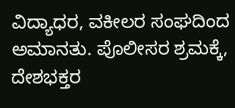ವಿದ್ಯಾಧರ, ವಕೀಲರ ಸಂಘದಿಂದ ಅಮಾನತು. ಪೊಲೀಸರ ಶ್ರಮಕ್ಕೆ, ದೇಶಭಕ್ತರ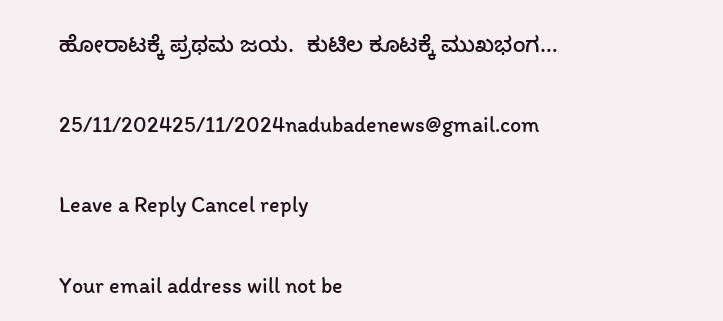ಹೋರಾಟಕ್ಕೆ ಪ್ರಥಮ ಜಯ.  ಕುಟಿಲ ಕೂಟಕ್ಕೆ ಮುಖಭಂಗ…

25/11/202425/11/2024nadubadenews@gmail.com

Leave a Reply Cancel reply

Your email address will not be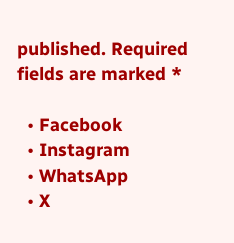published. Required fields are marked *

  • Facebook
  • Instagram
  • WhatsApp
  • X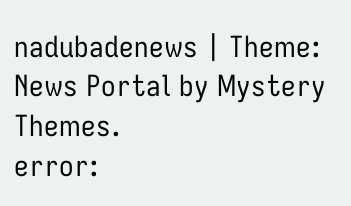nadubadenews | Theme: News Portal by Mystery Themes.
error: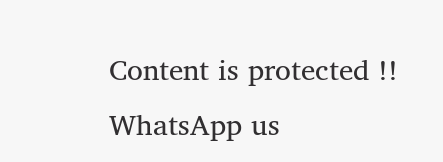Content is protected !!
WhatsApp us